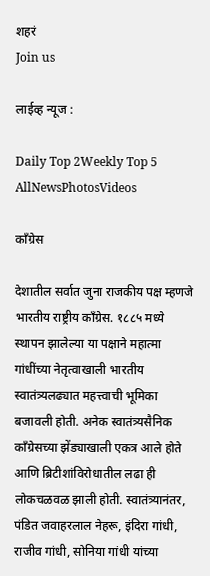शहरं
Join us

लाईव्ह न्यूज :

Daily Top 2Weekly Top 5
AllNewsPhotosVideos

काँग्रेस

देशातील सर्वात जुना राजकीय पक्ष म्हणजे भारतीय राष्ट्रीय काँग्रेस. १८८५ मध्ये स्थापन झालेल्या या पक्षाने महात्मा गांधींच्या नेतृत्वाखाली भारतीय स्वातंत्र्यलढ्यात महत्त्वाची भूमिका बजावली होती. अनेक स्वातंत्र्यसैनिक काँग्रेसच्या झेंड्याखाली एकत्र आले होते आणि ब्रिटीशांविरोधातील लढा ही लोकचळवळ झाली होती. स्वातंत्र्यानंतर, पंडित जवाहरलाल नेहरू, इंदिरा गांधी, राजीव गांधी, सोनिया गांधी यांच्या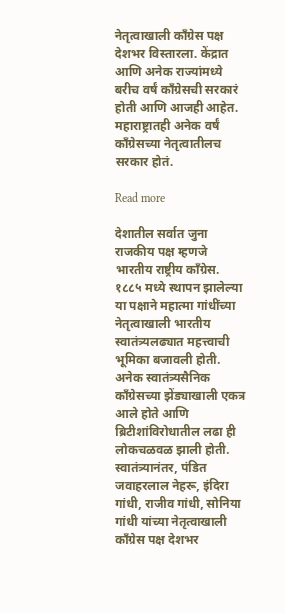नेतृत्वाखाली काँग्रेस पक्ष देशभर विस्तारला. केंद्रात आणि अनेक राज्यांमध्ये बरीच वर्षं काँग्रेसची सरकारं होती आणि आजही आहेत. महाराष्ट्रातही अनेक वर्षं काँग्रेसच्या नेतृत्वातीलच सरकार होतं.

Read more

देशातील सर्वात जुना राजकीय पक्ष म्हणजे भारतीय राष्ट्रीय काँग्रेस. १८८५ मध्ये स्थापन झालेल्या या पक्षाने महात्मा गांधींच्या नेतृत्वाखाली भारतीय स्वातंत्र्यलढ्यात महत्त्वाची भूमिका बजावली होती. अनेक स्वातंत्र्यसैनिक काँग्रेसच्या झेंड्याखाली एकत्र आले होते आणि ब्रिटीशांविरोधातील लढा ही लोकचळवळ झाली होती. स्वातंत्र्यानंतर, पंडित जवाहरलाल नेहरू, इंदिरा गांधी, राजीव गांधी, सोनिया गांधी यांच्या नेतृत्वाखाली काँग्रेस पक्ष देशभर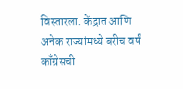विस्तारला. केंद्रात आणि अनेक राज्यांमध्ये बरीच वर्षं काँग्रेसची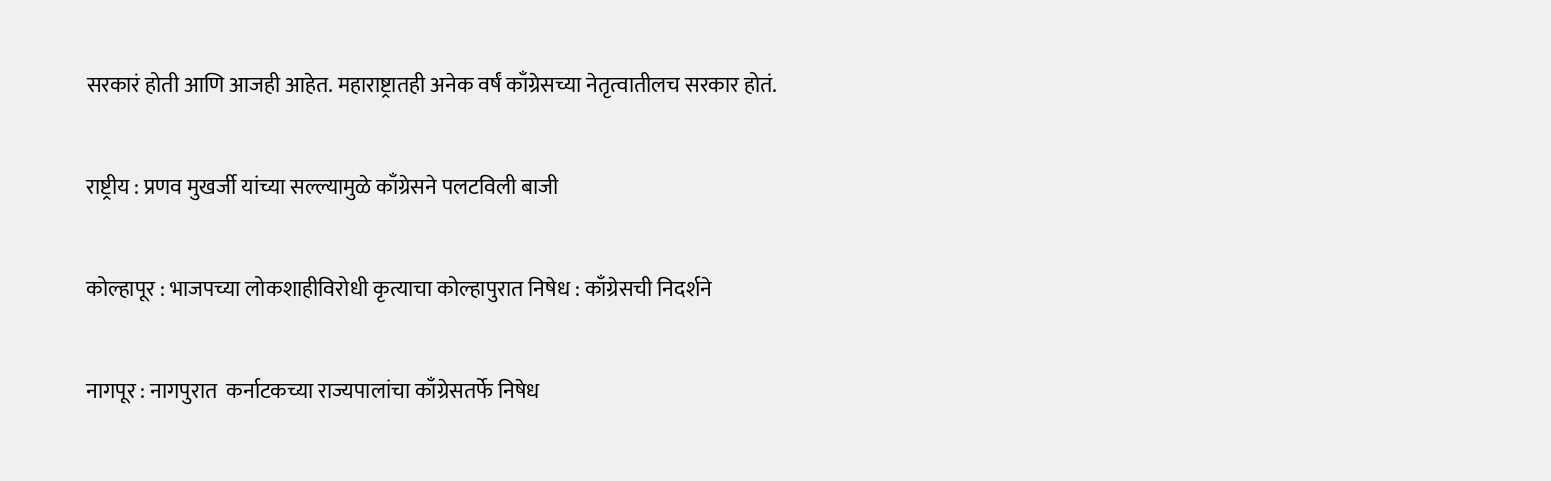सरकारं होती आणि आजही आहेत. महाराष्ट्रातही अनेक वर्षं काँग्रेसच्या नेतृत्वातीलच सरकार होतं.

राष्ट्रीय : प्रणव मुखर्जी यांच्या सल्ल्यामुळे काँग्रेसने पलटविली बाजी

कोल्हापूर : भाजपच्या लोकशाहीविरोधी कृत्याचा कोल्हापुरात निषेध : काँग्रेसची निदर्शने

नागपूर : नागपुरात  कर्नाटकच्या राज्यपालांचा काँग्रेसतर्फे निषेध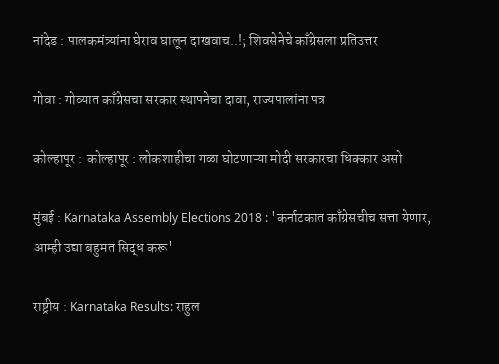नांदेड : पालकमंत्र्यांना घेराव घालून दाखवाच..!; शिवसेनेचे काँग्रेसला प्रतिउत्तर

गोवा : गोव्यात काँग्रेसचा सरकार स्थापनेचा दावा, राज्यपालांना पत्र

कोल्हापूर :  कोल्हापूर : लोकशाहीचा गळा घोटणाऱ्या मोदी सरकारचा धिक्कार असो

मुंबई : Karnataka Assembly Elections 2018 : 'कर्नाटकात काँग्रेसचीच सत्ता येणार, आम्ही उद्या बहुमत सिद्ध करू'

राष्ट्रीय : Karnataka Results: राहुल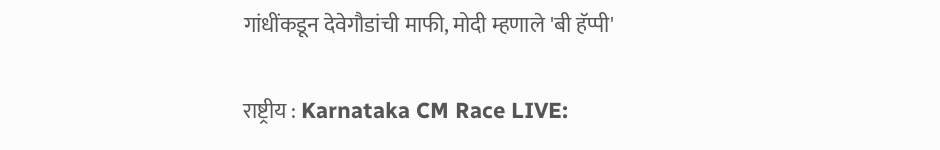गांधींकडून देवेगौडांची माफी, मोदी म्हणाले 'बी हॅप्पी'

राष्ट्रीय : Karnataka CM Race LIVE: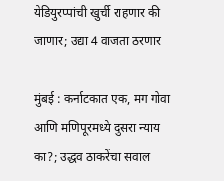येडियुरप्पांची खुर्ची राहणार की जाणार; उद्या 4 वाजता ठरणार

मुंबई : कर्नाटकात एक, मग गोवा आणि मणिपूरमध्ये दुसरा न्याय का?; उद्धव ठाकरेंचा सवाल